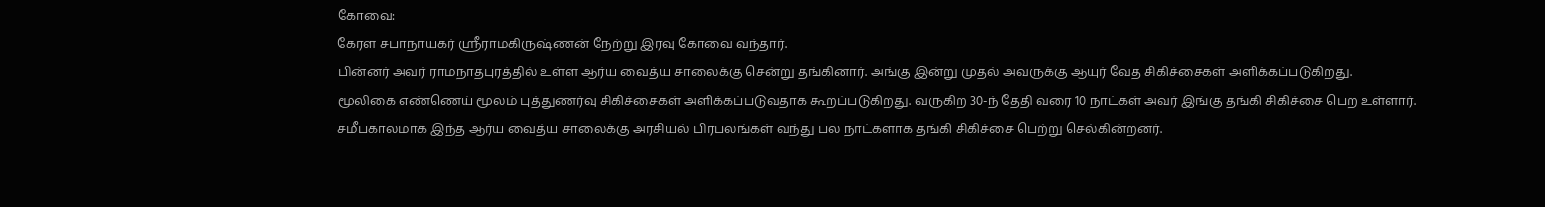கோவை:
கேரள சபாநாயகர் ஸ்ரீராமகிருஷ்ணன் நேற்று இரவு கோவை வந்தார்.
பின்னர் அவர் ராமநாதபுரத்தில் உள்ள ஆர்ய வைத்ய சாலைக்கு சென்று தங்கினார். அங்கு இன்று முதல் அவருக்கு ஆயுர் வேத சிகிச்சைகள் அளிக்கப்படுகிறது.
மூலிகை எண்ணெய் மூலம் புத்துணர்வு சிகிச்சைகள் அளிக்கப்படுவதாக கூறப்படுகிறது. வருகிற 30-ந் தேதி வரை 10 நாட்கள் அவர் இங்கு தங்கி சிகிச்சை பெற உள்ளார்.
சமீபகாலமாக இந்த ஆர்ய வைத்ய சாலைக்கு அரசியல் பிரபலங்கள் வந்து பல நாட்களாக தங்கி சிகிச்சை பெற்று செல்கின்றனர்.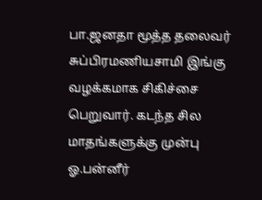பா.ஜனதா மூத்த தலைவர் சுப்பிரமணியசாமி இங்கு வழக்கமாக சிகிச்சை பெறுவார். கடந்த சில மாதங்களுக்கு முன்பு ஓ.பன்னீர்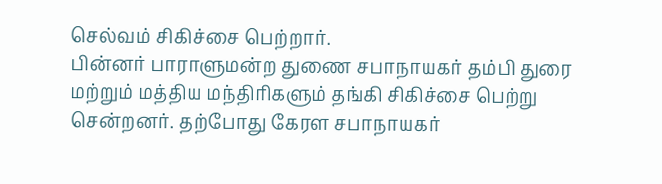செல்வம் சிகிச்சை பெற்றார்.
பின்னர் பாராளுமன்ற துணை சபாநாயகர் தம்பி துரை மற்றும் மத்திய மந்திரிகளும் தங்கி சிகிச்சை பெற்று சென்றனர். தற்போது கேரள சபாநாயகர்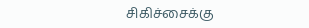சிகிச்சைக்கு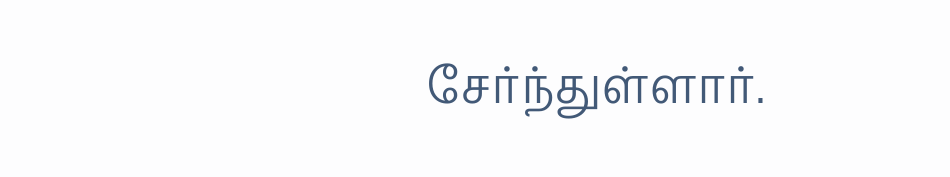சேர்ந்துள்ளார்.